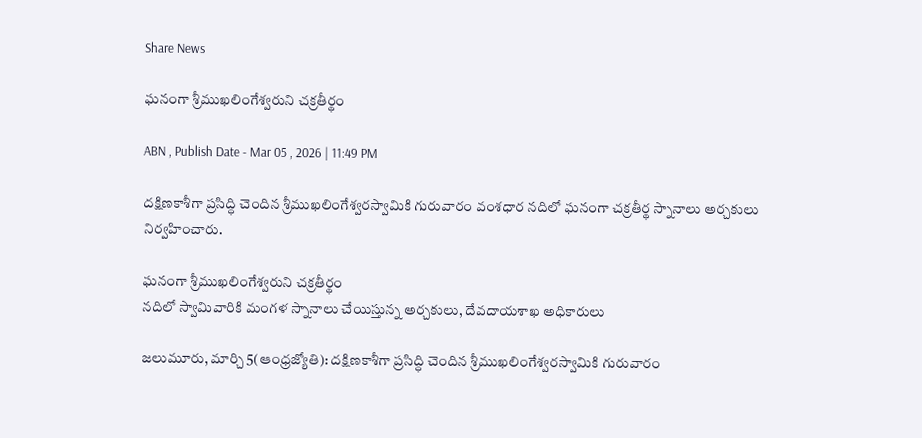Share News

ఘనంగా శ్రీముఖలింగేశ్వరుని చక్రతీర్థం

ABN , Publish Date - Mar 05 , 2026 | 11:49 PM

దక్షిణకాశీగా ప్రసిద్ధి చెందిన శ్రీముఖలింగేశ్వరస్వామికి గురువారం వంశధార నదిలో ఘనంగా చక్రతీర్థ స్నానాలు అర్చకులు నిర్వహించారు.

ఘనంగా శ్రీముఖలింగేశ్వరుని చక్రతీర్థం
నదిలో స్వామివారికి మంగళ స్నానాలు చేయిస్తున్న అర్చకులు, దేవదాయశాఖ అధికారులు

జలుమూరు, మార్చి 5(ఆంధ్రజ్యోతి): దక్షిణకాశీగా ప్రసిద్ధి చెందిన శ్రీముఖలింగేశ్వరస్వామికి గురువారం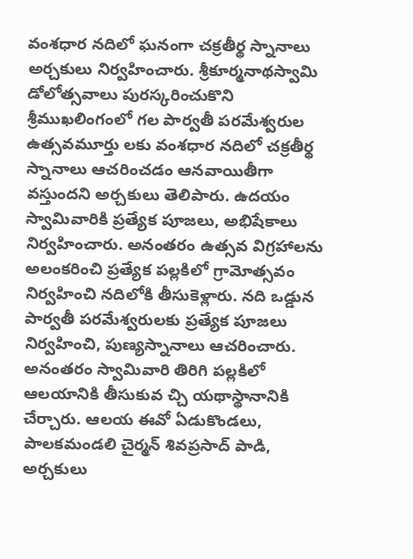వంశధార నదిలో ఘనంగా చక్రతీర్థ స్నానాలు అర్చకులు నిర్వహించారు. శ్రీకూర్మనాథస్వామి డోలోత్సవాలు పురస్కరించుకొని శ్రీముఖలింగంలో గల పార్వతీ పరమేశ్వరుల ఉత్సవమూర్తు లకు వంశధార నదిలో చక్రతీర్థ స్నానాలు ఆచరించడం ఆనవాయితీగా వస్తుందని అర్చకులు తెలిపారు. ఉదయం స్వామివారికి ప్రత్యేక పూజలు, అభిషేకాలు నిర్వహించారు. అనంతరం ఉత్సవ విగ్రహాలను అలంకరించి ప్రత్యేక పల్లకిలో గ్రామోత్సవం నిర్వహించి నదిలోకి తీసుకెళ్లారు. నది ఒడ్డున పార్వతీ పరమేశ్వరులకు ప్రత్యేక పూజలు నిర్వహించి, పుణ్యస్నానాలు ఆచరించారు. అనంతరం స్వామివారి తిరిగి పల్లకిలో ఆలయానికి తీసుకువ చ్చి యథాస్థానానికి చేర్చారు. ఆలయ ఈవో ఏడుకొండలు, పాలకమండలి చైర్మన్‌ శివప్రసాద్‌ పాడి, అర్చకులు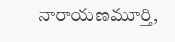నారాయణమూర్తి,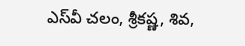ఎస్‌వీ చలం, శ్రీకష్ణ, శివ,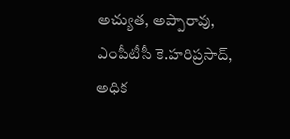అచ్యుత, అప్పారావు, ఎంపీటీసీ కె.హరిప్రసాద్‌, అధిక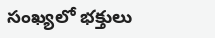సంఖ్యలో భక్తులు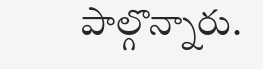పాల్గొన్నారు.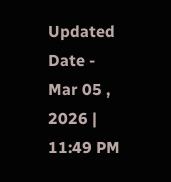Updated Date - Mar 05 , 2026 | 11:49 PM